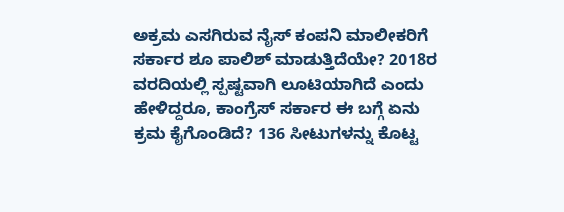ಅಕ್ರಮ ಎಸಗಿರುವ ನೈಸ್ ಕಂಪನಿ ಮಾಲೀಕರಿಗೆ ಸರ್ಕಾರ ಶೂ ಪಾಲಿಶ್ ಮಾಡುತ್ತಿದೆಯೇ? 2018ರ ವರದಿಯಲ್ಲಿ ಸ್ಪಷ್ಟವಾಗಿ ಲೂಟಿಯಾಗಿದೆ ಎಂದು ಹೇಳಿದ್ದರೂ, ಕಾಂಗ್ರೆಸ್ ಸರ್ಕಾರ ಈ ಬಗ್ಗೆ ಏನು ಕ್ರಮ ಕೈಗೊಂಡಿದೆ? 136 ಸೀಟುಗಳನ್ನು ಕೊಟ್ಟ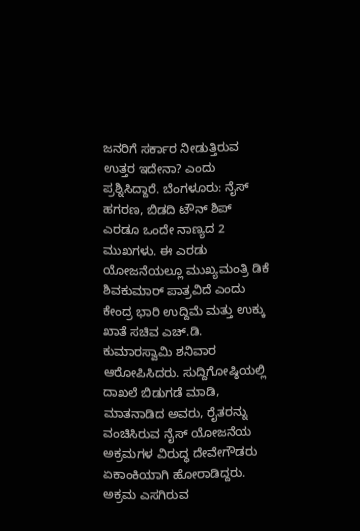ಜನರಿಗೆ ಸರ್ಕಾರ ನೀಡುತ್ತಿರುವ ಉತ್ತರ ಇದೇನಾ? ಎಂದು ಪ್ರಶ್ನಿಸಿದ್ದಾರೆ. ಬೆಂಗಳೂರು: ನೈಸ್ ಹಗರಣ, ಬಿಡದಿ ಟೌನ್ ಶಿಪ್ ಎರಡೂ ಒಂದೇ ನಾಣ್ಯದ 2 ಮುಖಗಳು. ಈ ಎರಡು ಯೋಜನೆಯಲ್ಲೂ ಮುಖ್ಯಮಂತ್ರಿ ಡಿಕೆ ಶಿವಕುಮಾರ್ ಪಾತ್ರವಿದೆ ಎಂದು ಕೇಂದ್ರ ಭಾರಿ ಉದ್ದಿಮೆ ಮತ್ತು ಉಕ್ಕು ಖಾತೆ ಸಚಿವ ಎಚ್.ಡಿ. ಕುಮಾರಸ್ವಾಮಿ ಶನಿವಾರ ಆರೋಪಿಸಿದರು. ಸುದ್ದಿಗೋಷ್ಠಿಯಲ್ಲಿ ದಾಖಲೆ ಬಿಡುಗಡೆ ಮಾಡಿ, ಮಾತನಾಡಿದ ಅವರು, ರೈತರನ್ನು ವಂಚಿಸಿರುವ ನೈಸ್ ಯೋಜನೆಯ ಅಕ್ರಮಗಳ ವಿರುದ್ಧ ದೇವೇಗೌಡರು ಏಕಾಂಕಿಯಾಗಿ ಹೋರಾಡಿದ್ದರು. ಅಕ್ರಮ ಎಸಗಿರುವ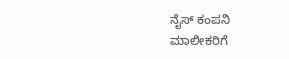ನೈಸ್ ಕಂಪನಿ ಮಾಲೀಕರಿಗೆ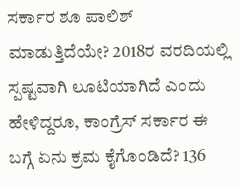ಸರ್ಕಾರ ಶೂ ಪಾಲಿಶ್ ಮಾಡುತ್ತಿದೆಯೇ? 2018ರ ವರದಿಯಲ್ಲಿ ಸ್ಪಷ್ಟವಾಗಿ ಲೂಟಿಯಾಗಿದೆ ಎಂದು ಹೇಳಿದ್ದರೂ, ಕಾಂಗ್ರೆಸ್ ಸರ್ಕಾರ ಈ ಬಗ್ಗೆ ಏನು ಕ್ರಮ ಕೈಗೊಂಡಿದೆ? 136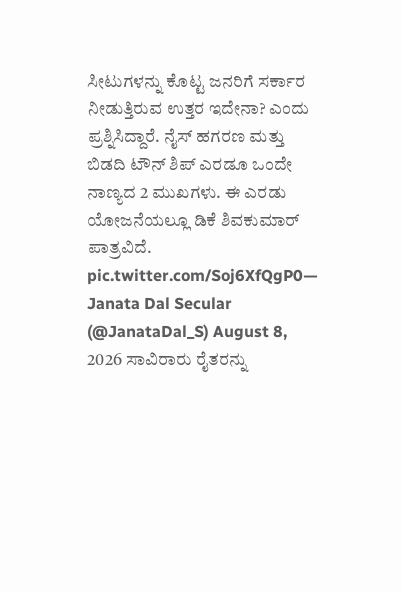ಸೀಟುಗಳನ್ನು ಕೊಟ್ಟ ಜನರಿಗೆ ಸರ್ಕಾರ ನೀಡುತ್ತಿರುವ ಉತ್ತರ ಇದೇನಾ? ಎಂದು ಪ್ರಶ್ನಿಸಿದ್ದಾರೆ. ನೈಸ್ ಹಗರಣ ಮತ್ತು ಬಿಡದಿ ಟೌನ್ ಶಿಪ್ ಎರಡೂ ಒಂದೇ ನಾಣ್ಯದ 2 ಮುಖಗಳು. ಈ ಎರಡು ಯೋಜನೆಯಲ್ಲೂ ಡಿಕೆ ಶಿವಕುಮಾರ್ ಪಾತ್ರವಿದೆ. pic.twitter.com/Soj6XfQgP0— Janata Dal Secular (@JanataDal_S) August 8, 2026 ಸಾವಿರಾರು ರೈತರನ್ನು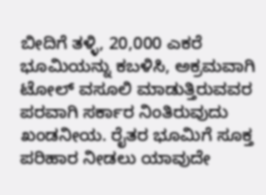ಬೀದಿಗೆ ತಳ್ಳಿ, 20,000 ಎಕರೆ ಭೂಮಿಯನ್ನು ಕಬಳಿಸಿ, ಅಕ್ರಮವಾಗಿ ಟೋಲ್ ವಸೂಲಿ ಮಾಡುತ್ತಿರುವವರ ಪರವಾಗಿ ಸರ್ಕಾರ ನಿಂತಿರುವುದು ಖಂಡನೀಯ. ರೈತರ ಭೂಮಿಗೆ ಸೂಕ್ತ ಪರಿಹಾರ ನೀಡಲು ಯಾವುದೇ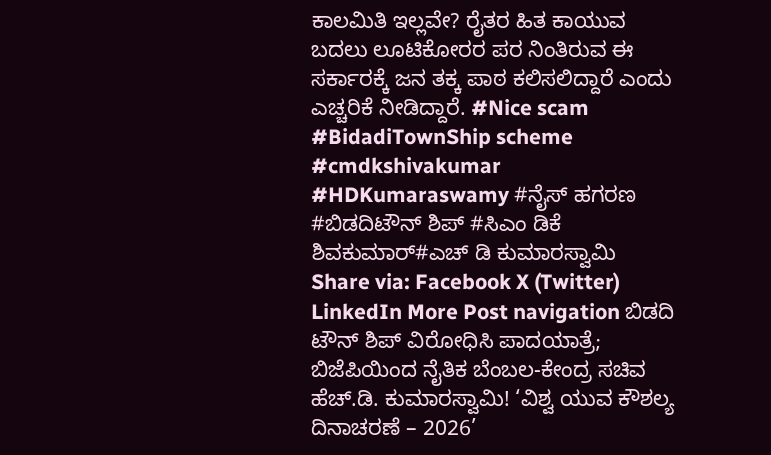ಕಾಲಮಿತಿ ಇಲ್ಲವೇ? ರೈತರ ಹಿತ ಕಾಯುವ ಬದಲು ಲೂಟಿಕೋರರ ಪರ ನಿಂತಿರುವ ಈ ಸರ್ಕಾರಕ್ಕೆ ಜನ ತಕ್ಕ ಪಾಠ ಕಲಿಸಲಿದ್ದಾರೆ ಎಂದು ಎಚ್ಚರಿಕೆ ನೀಡಿದ್ದಾರೆ. #Nice scam #BidadiTownShip scheme #cmdkshivakumar #HDKumaraswamy #ನೈಸ್ ಹಗರಣ #ಬಿಡದಿಟೌನ್ ಶಿಪ್ #ಸಿಎಂ ಡಿಕೆ ಶಿವಕುಮಾರ್#ಎಚ್ ಡಿ ಕುಮಾರಸ್ವಾಮಿ Share via: Facebook X (Twitter) LinkedIn More Post navigation ಬಿಡದಿ ಟೌನ್ ಶಿಪ್ ವಿರೋಧಿಸಿ ಪಾದಯಾತ್ರೆ; ಬಿಜೆಪಿಯಿಂದ ನೈತಿಕ ಬೆಂಬಲ-ಕೇಂದ್ರ ಸಚಿವ ಹೆಚ್.ಡಿ. ಕುಮಾರಸ್ವಾಮಿ! ‘ವಿಶ್ವ ಯುವ ಕೌಶಲ್ಯ ದಿನಾಚರಣೆ – 2026’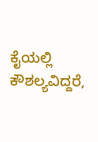ಕೈಯಲ್ಲಿ ಕೌಶಲ್ಯವಿದ್ದರೆ,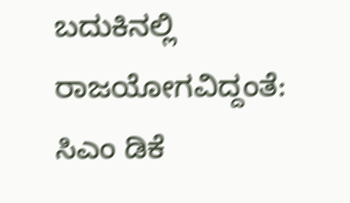ಬದುಕಿನಲ್ಲಿ ರಾಜಯೋಗವಿದ್ದಂತೆ: ಸಿಎಂ ಡಿಕೆ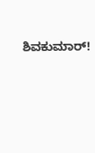ಶಿವಕುಮಾರ್!